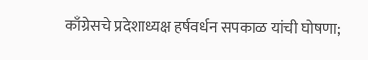काँग्रेसचे प्रदेशाध्यक्ष हर्षवर्धन सपकाळ यांची घोषणा;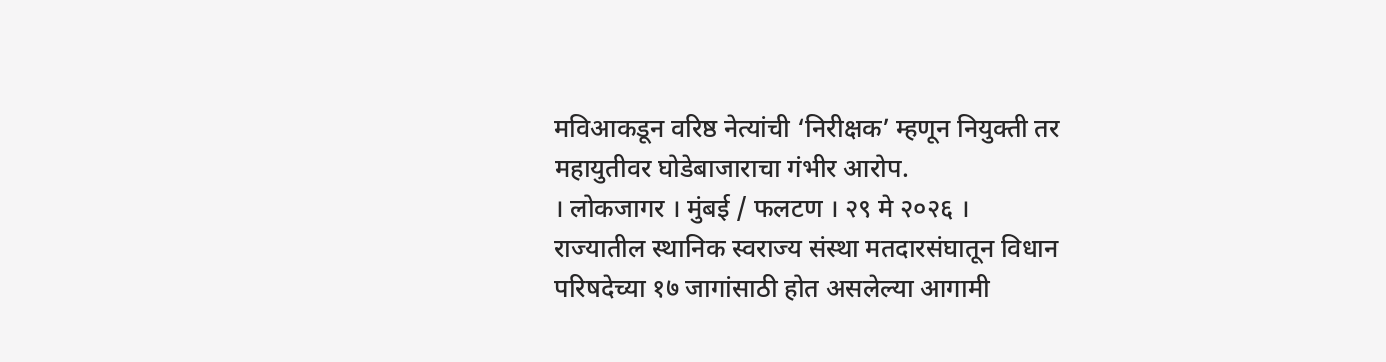मविआकडून वरिष्ठ नेत्यांची ‘निरीक्षक’ म्हणून नियुक्ती तर महायुतीवर घोडेबाजाराचा गंभीर आरोप.
। लोकजागर । मुंबई / फलटण । २९ मे २०२६ ।
राज्यातील स्थानिक स्वराज्य संस्था मतदारसंघातून विधान परिषदेच्या १७ जागांसाठी होत असलेल्या आगामी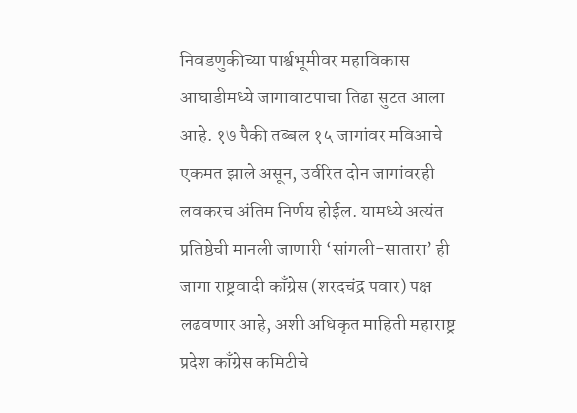निवडणुकीच्या पार्श्वभूमीवर महाविकास आघाडीमध्ये जागावाटपाचा तिढा सुटत आला आहे. १७ पैकी तब्बल १५ जागांवर मविआचे एकमत झाले असून, उर्वरित दोन जागांवरही लवकरच अंतिम निर्णय होईल. यामध्ये अत्यंत प्रतिष्ठेची मानली जाणारी ‘सांगली-सातारा’ ही जागा राष्ट्रवादी काँग्रेस (शरदचंद्र पवार) पक्ष लढवणार आहे, अशी अधिकृत माहिती महाराष्ट्र प्रदेश काँग्रेस कमिटीचे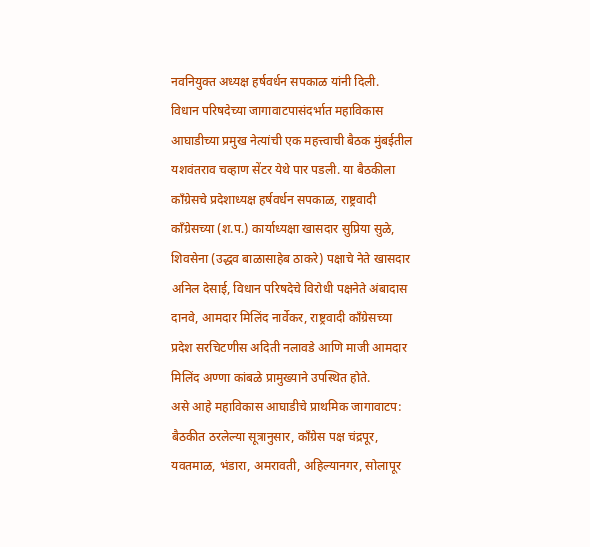नवनियुक्त अध्यक्ष हर्षवर्धन सपकाळ यांनी दिली.
विधान परिषदेच्या जागावाटपासंदर्भात महाविकास आघाडीच्या प्रमुख नेत्यांची एक महत्त्वाची बैठक मुंबईतील यशवंतराव चव्हाण सेंटर येथे पार पडली. या बैठकीला काँग्रेसचे प्रदेशाध्यक्ष हर्षवर्धन सपकाळ, राष्ट्रवादी काँग्रेसच्या (श.प.) कार्याध्यक्षा खासदार सुप्रिया सुळे, शिवसेना (उद्धव बाळासाहेब ठाकरे) पक्षाचे नेते खासदार अनिल देसाई, विधान परिषदेचे विरोधी पक्षनेते अंबादास दानवे, आमदार मिलिंद नार्वेकर, राष्ट्रवादी काँग्रेसच्या प्रदेश सरचिटणीस अदिती नलावडे आणि माजी आमदार मिलिंद अण्णा कांबळे प्रामुख्याने उपस्थित होते.
असे आहे महाविकास आघाडीचे प्राथमिक जागावाटप: बैठकीत ठरलेल्या सूत्रानुसार, काँग्रेस पक्ष चंद्रपूर, यवतमाळ, भंडारा, अमरावती, अहिल्यानगर, सोलापूर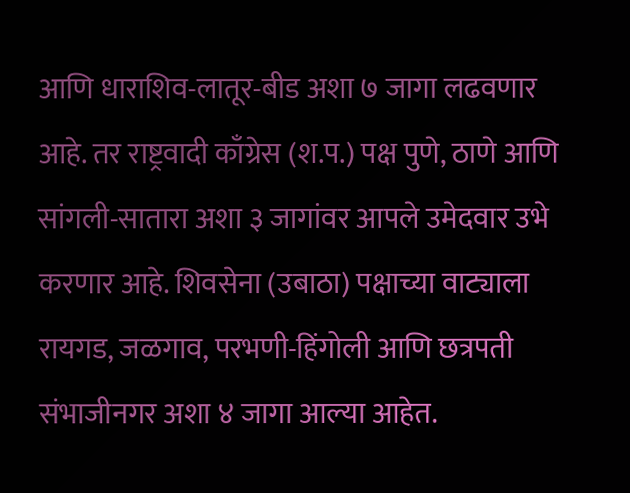आणि धाराशिव-लातूर-बीड अशा ७ जागा लढवणार आहे. तर राष्ट्रवादी काँग्रेस (श.प.) पक्ष पुणे, ठाणे आणि सांगली-सातारा अशा ३ जागांवर आपले उमेदवार उभे करणार आहे. शिवसेना (उबाठा) पक्षाच्या वाट्याला रायगड, जळगाव, परभणी-हिंगोली आणि छत्रपती संभाजीनगर अशा ४ जागा आल्या आहेत.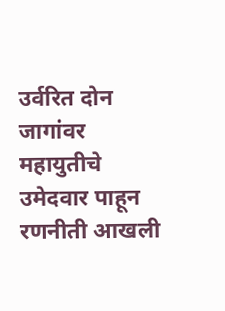उर्वरित दोन जागांवर महायुतीचे उमेदवार पाहून रणनीती आखली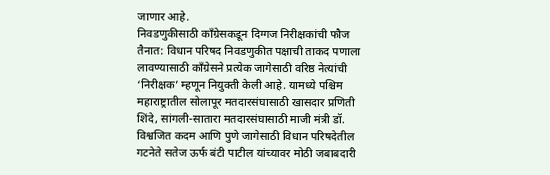जाणार आहे.
निवडणुकीसाठी काँग्रेसकडून दिग्गज निरीक्षकांची फौज तैनात: विधान परिषद निवडणुकीत पक्षाची ताकद पणाला लावण्यासाठी काँग्रेसने प्रत्येक जागेसाठी वरिष्ठ नेत्यांची ‘निरीक्षक’ म्हणून नियुक्ती केली आहे. यामध्ये पश्चिम महाराष्ट्रातील सोलापूर मतदारसंघासाठी खासदार प्रणिती शिंदे, सांगली-सातारा मतदारसंघासाठी माजी मंत्री डॉ. विश्वजित कदम आणि पुणे जागेसाठी विधान परिषदेतील गटनेते सतेज ऊर्फ बंटी पाटील यांच्यावर मोठी जबाबदारी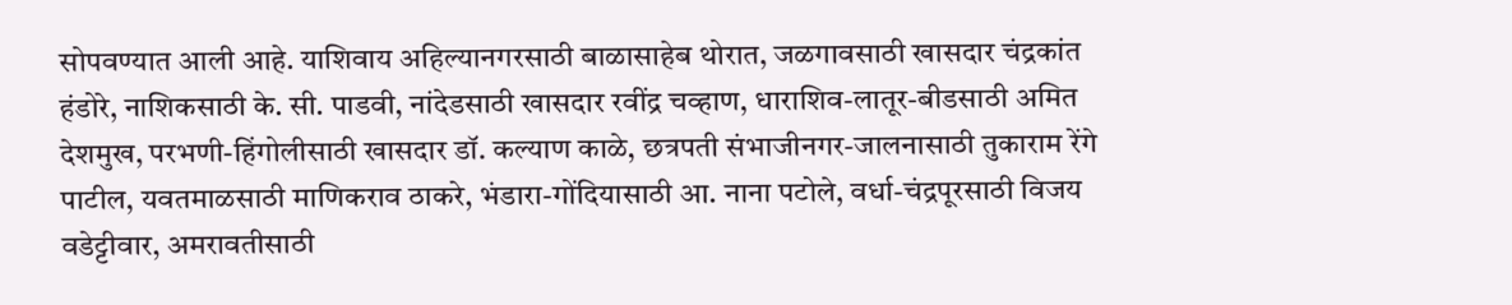सोपवण्यात आली आहे. याशिवाय अहिल्यानगरसाठी बाळासाहेब थोरात, जळगावसाठी खासदार चंद्रकांत हंडोरे, नाशिकसाठी के. सी. पाडवी, नांदेडसाठी खासदार रवींद्र चव्हाण, धाराशिव-लातूर-बीडसाठी अमित देशमुख, परभणी-हिंगोलीसाठी खासदार डॉ. कल्याण काळे, छत्रपती संभाजीनगर-जालनासाठी तुकाराम रेंगे पाटील, यवतमाळसाठी माणिकराव ठाकरे, भंडारा-गोंदियासाठी आ. नाना पटोले, वर्धा-चंद्रपूरसाठी विजय वडेट्टीवार, अमरावतीसाठी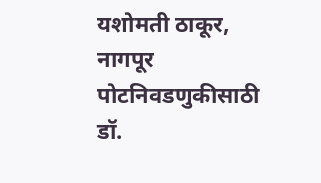यशोमती ठाकूर, नागपूर पोटनिवडणुकीसाठी डॉ.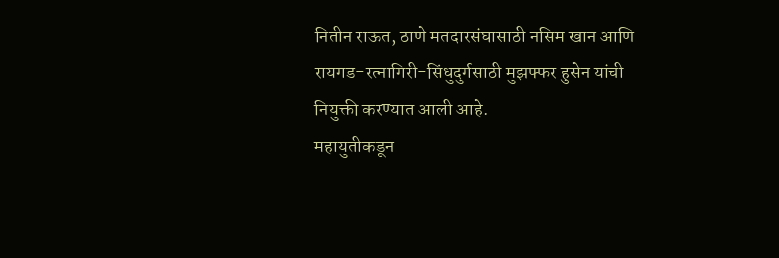नितीन राऊत, ठाणे मतदारसंघासाठी नसिम खान आणि रायगड-रत्नागिरी-सिंधुदुर्गसाठी मुझफ्फर हुसेन यांची नियुक्ती करण्यात आली आहे.
महायुतीकडून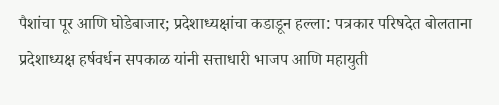पैशांचा पूर आणि घोडेबाजार; प्रदेशाध्यक्षांचा कडाडून हल्ला: पत्रकार परिषदेत बोलताना प्रदेशाध्यक्ष हर्षवर्धन सपकाळ यांनी सत्ताधारी भाजप आणि महायुती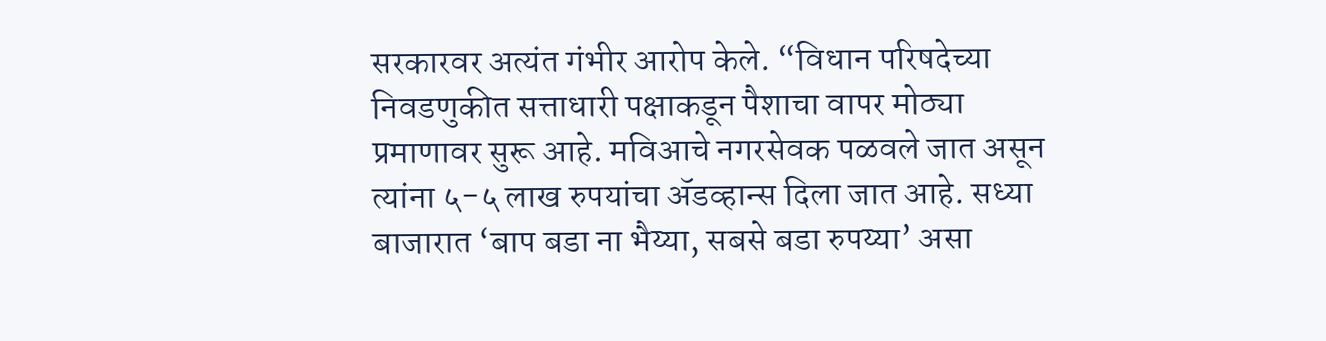सरकारवर अत्यंत गंभीर आरोप केले. “विधान परिषदेच्या निवडणुकीत सत्ताधारी पक्षाकडून पैशाचा वापर मोठ्या प्रमाणावर सुरू आहे. मविआचे नगरसेवक पळवले जात असून त्यांना ५-५ लाख रुपयांचा ॲडव्हान्स दिला जात आहे. सध्या बाजारात ‘बाप बडा ना भैय्या, सबसे बडा रुपय्या’ असा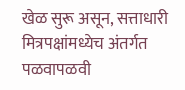खेळ सुरू असून, सत्ताधारी मित्रपक्षांमध्येच अंतर्गत पळवापळवी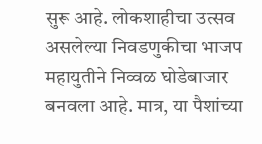सुरू आहे. लोकशाहीचा उत्सव असलेल्या निवडणुकीचा भाजप महायुतीने निव्वळ घोडेबाजार बनवला आहे. मात्र, या पैशांच्या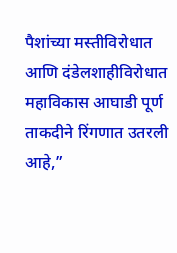पैशांच्या मस्तीविरोधात आणि दंडेलशाहीविरोधात महाविकास आघाडी पूर्ण ताकदीने रिंगणात उतरली आहे,”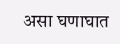असा घणाघात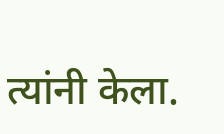त्यांनी केला.